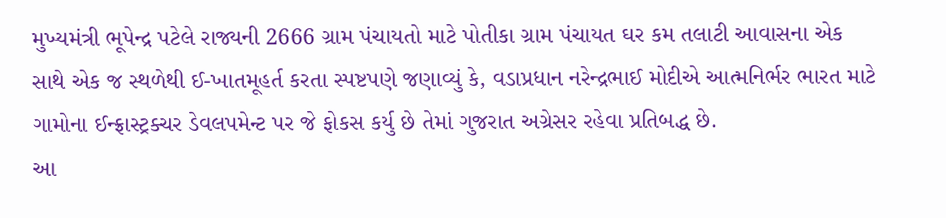મુખ્યમંત્રી ભૂપેન્દ્ર પટેલે રાજ્યની 2666 ગ્રામ પંચાયતો માટે પોતીકા ગ્રામ પંચાયત ઘર કમ તલાટી આવાસના એક સાથે એક જ સ્થળેથી ઈ-ખાતમૂહર્ત કરતા સ્પષ્ટપણે જણાવ્યું કે, વડાપ્રધાન નરેન્દ્રભાઈ મોદીએ આત્મનિર્ભર ભારત માટે ગામોના ઈન્ફ્રાસ્ટ્રક્ચર ડેવલપમેન્ટ પર જે ફોકસ કર્યુ છે તેમાં ગુજરાત અગ્રેસર રહેવા પ્રતિબદ્ધ છે.
આ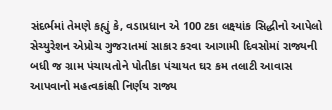સંદર્ભમાં તેમણે કહ્યું કે, વડાપ્રધાન એ 100 ટકા લક્ષ્યાંક સિદ્ધીનો આપેલો સેચ્યુરેશન એપ્રોચ ગુજરાતમાં સાકાર કરવા આગામી દિવસોમાં રાજ્યની બધી જ ગ્રામ પંચાયતોને પોતીકા પંચાયત ઘર કમ તલાટી આવાસ આપવાનો મહત્વકાંક્ષી નિર્ણય રાજ્ય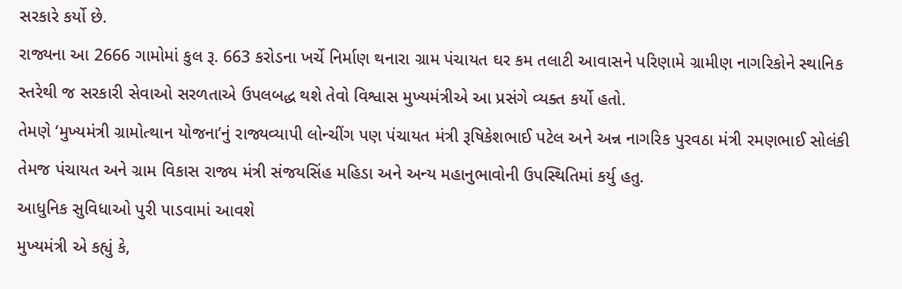સરકારે કર્યો છે.
રાજ્યના આ 2666 ગામોમાં કુલ રૂ. 663 કરોડના ખર્ચે નિર્માણ થનારા ગ્રામ પંચાયત ઘર કમ તલાટી આવાસને પરિણામે ગ્રામીણ નાગરિકોને સ્થાનિક સ્તરેથી જ સરકારી સેવાઓ સરળતાએ ઉપલબદ્ધ થશે તેવો વિશ્વાસ મુખ્યમંત્રીએ આ પ્રસંગે વ્યક્ત કર્યો હતો.
તેમણે ‘મુખ્યમંત્રી ગ્રામોત્થાન યોજના’નું રાજ્યવ્યાપી લોન્ચીંગ પણ પંચાયત મંત્રી રૂષિકેશભાઈ પટેલ અને અન્ન નાગરિક પુરવઠા મંત્રી રમણભાઈ સોલંકી તેમજ પંચાયત અને ગ્રામ વિકાસ રાજ્ય મંત્રી સંજયસિંહ મહિડા અને અન્ય મહાનુભાવોની ઉપસ્થિતિમાં કર્યુ હતુ.
આધુનિક સુવિધાઓ પુરી પાડવામાં આવશે
મુખ્યમંત્રી એ કહ્યું કે,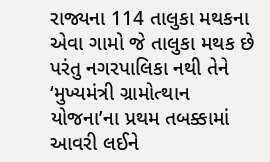રાજ્યના 114 તાલુકા મથકના એવા ગામો જે તાલુકા મથક છે પરંતુ નગરપાલિકા નથી તેને ‘મુખ્યમંત્રી ગ્રામોત્થાન યોજના’ના પ્રથમ તબક્કામાં આવરી લઈને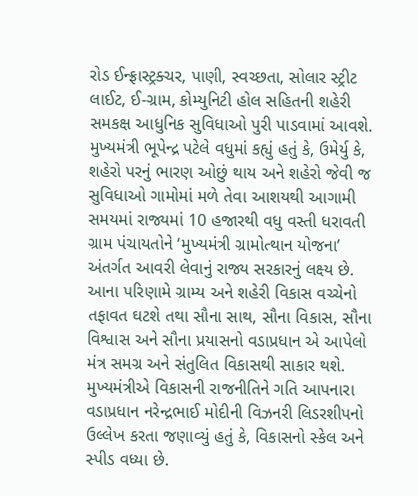રોડ ઈન્ફ્રાસ્ટ્રક્ચર, પાણી, સ્વચ્છતા, સોલાર સ્ટ્રીટ લાઈટ, ઈ-ગ્રામ, કોમ્યુનિટી હોલ સહિતની શહેરી સમકક્ષ આધુનિક સુવિધાઓ પુરી પાડવામાં આવશે.
મુખ્યમંત્રી ભૂપેન્દ્ર પટેલે વધુમાં કહ્યું હતું કે, ઉમેર્યુ કે, શહેરો પરનું ભારણ ઓછું થાય અને શહેરો જેવી જ સુવિધાઓ ગામોમાં મળે તેવા આશયથી આગામી સમયમાં રાજ્યમાં 10 હજારથી વધુ વસ્તી ધરાવતી ગ્રામ પંચાયતોને ‘મુખ્યમંત્રી ગ્રામોત્થાન યોજના’ અંતર્ગત આવરી લેવાનું રાજ્ય સરકારનું લક્ષ્ય છે. આના પરિણામે ગ્રામ્ય અને શહેરી વિકાસ વચ્ચેનો તફાવત ઘટશે તથા સૌના સાથ, સૌના વિકાસ, સૌના વિશ્વાસ અને સૌના પ્રયાસનો વડાપ્રધાન એ આપેલો મંત્ર સમગ્ર અને સંતુલિત વિકાસથી સાકાર થશે.
મુખ્યમંત્રીએ વિકાસની રાજનીતિને ગતિ આપનારા વડાપ્રધાન નરેન્દ્રભાઈ મોદીની વિઝનરી લિડરશીપનો ઉલ્લેખ કરતા જણાવ્યું હતું કે, વિકાસનો સ્કેલ અને સ્પીડ વધ્યા છે.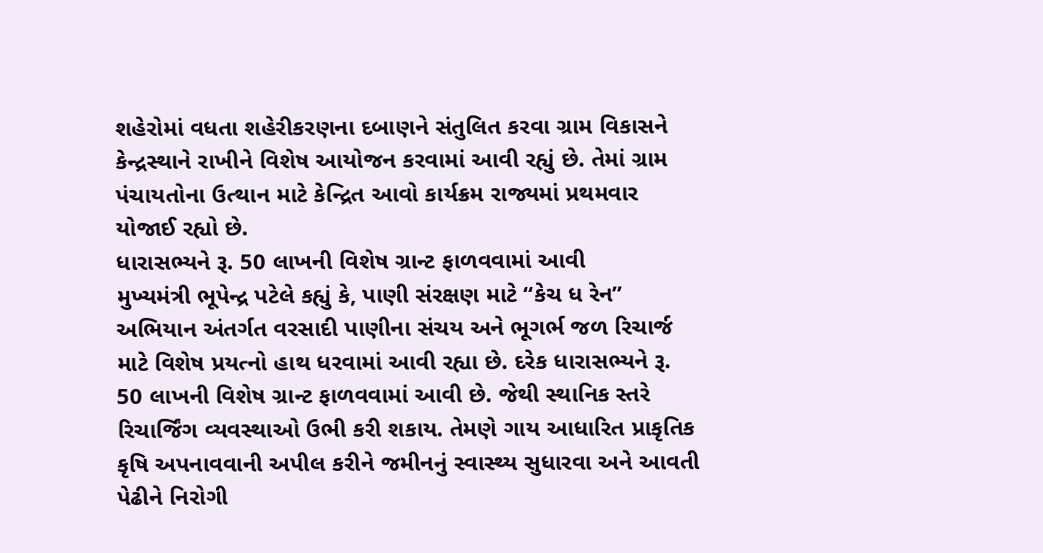શહેરોમાં વધતા શહેરીકરણના દબાણને સંતુલિત કરવા ગ્રામ વિકાસને કેન્દ્રસ્થાને રાખીને વિશેષ આયોજન કરવામાં આવી રહ્યું છે. તેમાં ગ્રામ પંચાયતોના ઉત્થાન માટે કેન્દ્રિત આવો કાર્યક્રમ રાજ્યમાં પ્રથમવાર યોજાઈ રહ્યો છે.
ધારાસભ્યને રૂ. 50 લાખની વિશેષ ગ્રાન્ટ ફાળવવામાં આવી
મુખ્યમંત્રી ભૂપેન્દ્ર પટેલે કહ્યું કે, પાણી સંરક્ષણ માટે “કેચ ધ રેન” અભિયાન અંતર્ગત વરસાદી પાણીના સંચય અને ભૂગર્ભ જળ રિચાર્જ માટે વિશેષ પ્રયત્નો હાથ ધરવામાં આવી રહ્યા છે. દરેક ધારાસભ્યને રૂ. 50 લાખની વિશેષ ગ્રાન્ટ ફાળવવામાં આવી છે. જેથી સ્થાનિક સ્તરે રિચાર્જિંગ વ્યવસ્થાઓ ઉભી કરી શકાય. તેમણે ગાય આધારિત પ્રાકૃતિક કૃષિ અપનાવવાની અપીલ કરીને જમીનનું સ્વાસ્થ્ય સુધારવા અને આવતી પેઢીને નિરોગી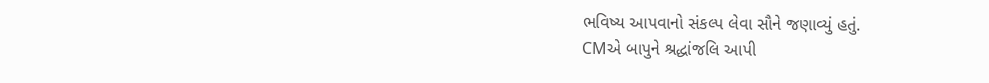ભવિષ્ય આપવાનો સંકલ્પ લેવા સૌને જણાવ્યું હતું.
CMએ બાપુને શ્રદ્ધાંજલિ આપી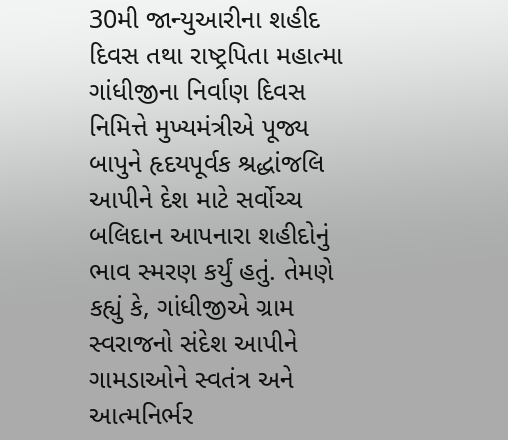30મી જાન્યુઆરીના શહીદ દિવસ તથા રાષ્ટ્રપિતા મહાત્મા ગાંધીજીના નિર્વાણ દિવસ નિમિત્તે મુખ્યમંત્રીએ પૂજ્ય બાપુને હૃદયપૂર્વક શ્રદ્ધાંજલિ આપીને દેશ માટે સર્વોચ્ચ બલિદાન આપનારા શહીદોનું ભાવ સ્મરણ કર્યું હતું. તેમણે કહ્યું કે, ગાંધીજીએ ગ્રામ સ્વરાજનો સંદેશ આપીને ગામડાઓને સ્વતંત્ર અને આત્મનિર્ભર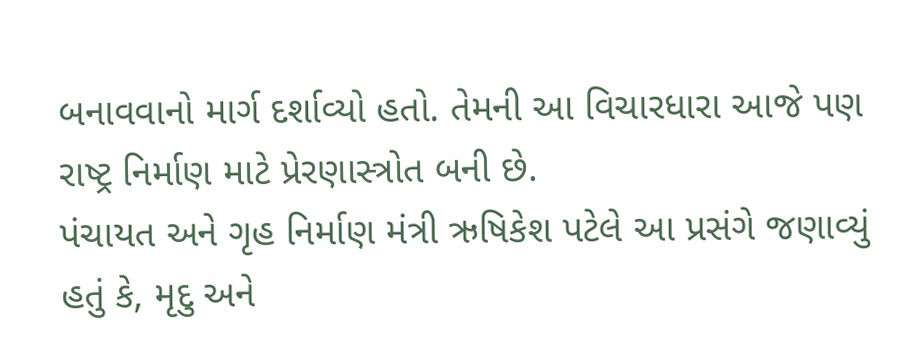બનાવવાનો માર્ગ દર્શાવ્યો હતો. તેમની આ વિચારધારા આજે પણ રાષ્ટ્ર નિર્માણ માટે પ્રેરણાસ્ત્રોત બની છે.
પંચાયત અને ગૃહ નિર્માણ મંત્રી ઋષિકેશ પટેલે આ પ્રસંગે જણાવ્યું હતું કે, મૃદુ અને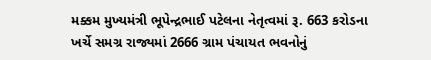મક્કમ મુખ્યમંત્રી ભૂપેન્દ્રભાઈ પટેલના નેતૃત્વમાં રૂ. 663 કરોડના ખર્ચે સમગ્ર રાજ્યમાં 2666 ગ્રામ પંચાયત ભવનોનું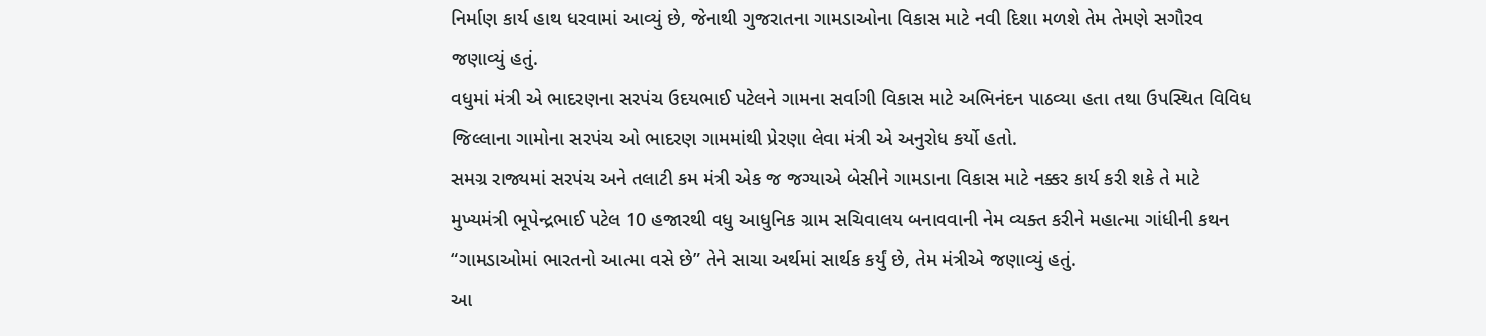નિર્માણ કાર્ય હાથ ધરવામાં આવ્યું છે, જેનાથી ગુજરાતના ગામડાઓના વિકાસ માટે નવી દિશા મળશે તેમ તેમણે સગૌરવ જણાવ્યું હતું.
વધુમાં મંત્રી એ ભાદરણના સરપંચ ઉદયભાઈ પટેલને ગામના સર્વાગી વિકાસ માટે અભિનંદન પાઠવ્યા હતા તથા ઉપસ્થિત વિવિધ જિલ્લાના ગામોના સરપંચ ઓ ભાદરણ ગામમાંથી પ્રેરણા લેવા મંત્રી એ અનુરોધ કર્યો હતો.
સમગ્ર રાજ્યમાં સરપંચ અને તલાટી કમ મંત્રી એક જ જગ્યાએ બેસીને ગામડાના વિકાસ માટે નક્કર કાર્ય કરી શકે તે માટે મુખ્યમંત્રી ભૂપેન્દ્રભાઈ પટેલ 10 હજારથી વધુ આધુનિક ગ્રામ સચિવાલય બનાવવાની નેમ વ્યક્ત કરીને મહાત્મા ગાંધીની કથન “ગામડાઓમાં ભારતનો આત્મા વસે છે” તેને સાચા અર્થમાં સાર્થક કર્યું છે, તેમ મંત્રીએ જણાવ્યું હતું.
આ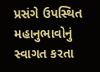પ્રસંગે ઉપસ્થિત મહાનુભાવોનું સ્વાગત કરતા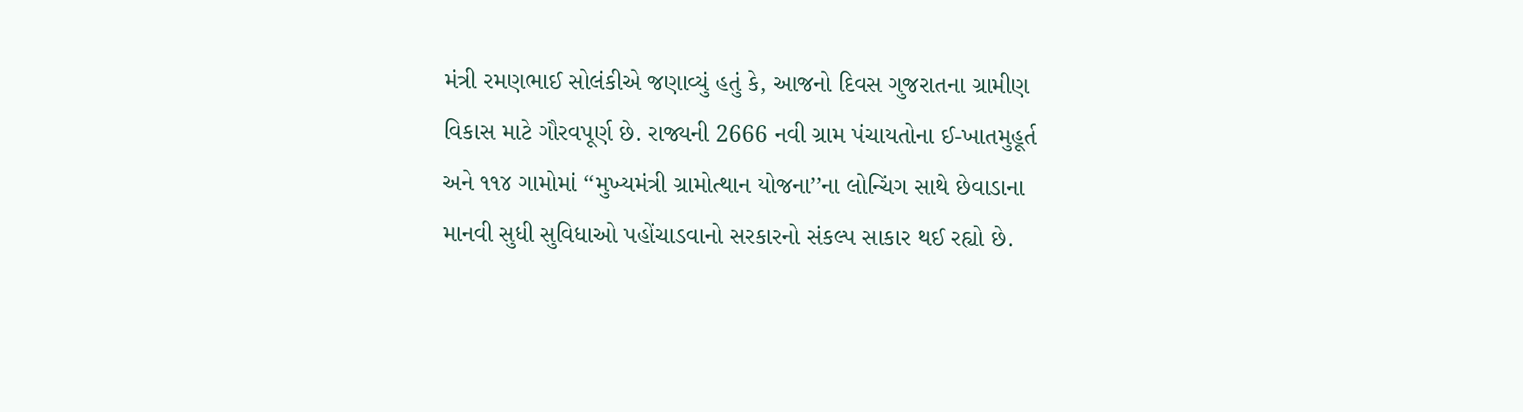મંત્રી રમણભાઈ સોલંકીએ જણાવ્યું હતું કે, આજનો દિવસ ગુજરાતના ગ્રામીણ વિકાસ માટે ગૌરવપૂર્ણ છે. રાજ્યની 2666 નવી ગ્રામ પંચાયતોના ઈ-ખાતમુહૂર્ત અને ૧૧૪ ગામોમાં ‘‘મુખ્યમંત્રી ગ્રામોત્થાન યોજના’’ના લોન્ચિંગ સાથે છેવાડાના માનવી સુધી સુવિધાઓ પહોંચાડવાનો સરકારનો સંકલ્પ સાકાર થઈ રહ્યો છે.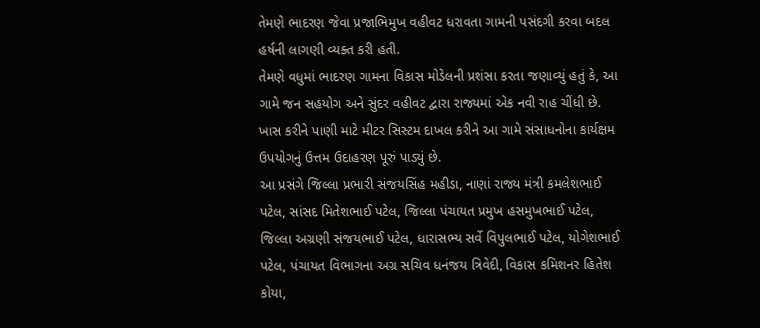તેમણે ભાદરણ જેવા પ્રજાભિમુખ વહીવટ ધરાવતા ગામની પસંદગી કરવા બદલ હર્ષની લાગણી વ્યક્ત કરી હતી.
તેમણે વધુમાં ભાદરણ ગામના વિકાસ મોડેલની પ્રશંસા કરતા જણાવ્યું હતું કે, આ ગામે જન સહયોગ અને સુંદર વહીવટ દ્વારા રાજ્યમાં એક નવી રાહ ચીંધી છે. ખાસ કરીને પાણી માટે મીટર સિસ્ટમ દાખલ કરીને આ ગામે સંસાધનોના કાર્યક્ષમ ઉપયોગનું ઉત્તમ ઉદાહરણ પૂરું પાડ્યું છે.
આ પ્રસંગે જિલ્લા પ્રભારી સંજયસિંહ મહીડા, નાણાં રાજ્ય મંત્રી કમલેશભાઈ પટેલ, સાંસદ મિતેશભાઈ પટેલ, જિલ્લા પંચાયત પ્રમુખ હસમુખભાઈ પટેલ, જિલ્લા અગ્રણી સંજયભાઈ પટેલ, ધારાસભ્ય સર્વે વિપુલભાઈ પટેલ, યોગેશભાઈ પટેલ, પંચાયત વિભાગના અગ્ર સચિવ ધનંજય ત્રિવેદી, વિકાસ કમિશનર હિતેશ કોયા,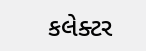કલેક્ટર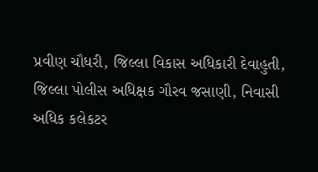પ્રવીણ ચૌધરી, જિલ્લા વિકાસ અધિકારી દેવાહુતી, જિલ્લા પોલીસ અધિક્ષક ગૌરવ જસાણી, નિવાસી અધિક કલેકટર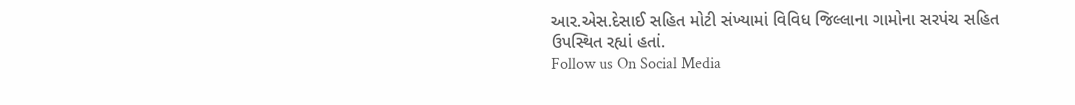આર.એસ.દેસાઈ સહિત મોટી સંખ્યામાં વિવિધ જિલ્લાના ગામોના સરપંચ સહિત ઉપસ્થિત રહ્યાં હતાં.
Follow us On Social Media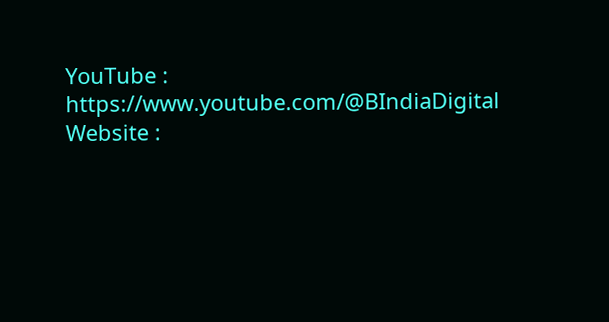YouTube : https://www.youtube.com/@BIndiaDigital
Website :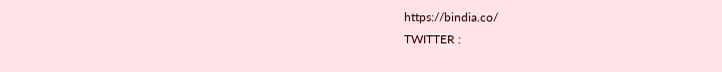https://bindia.co/
TWITTER :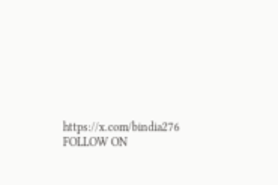https://x.com/bindia276
FOLLOW ON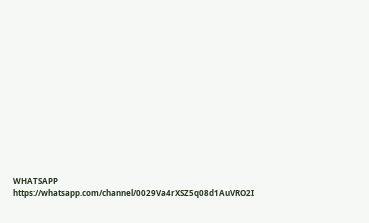WHATSAPP https://whatsapp.com/channel/0029Va4rXSZ5q08d1AuVRO2I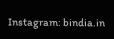Instagram: bindia.in